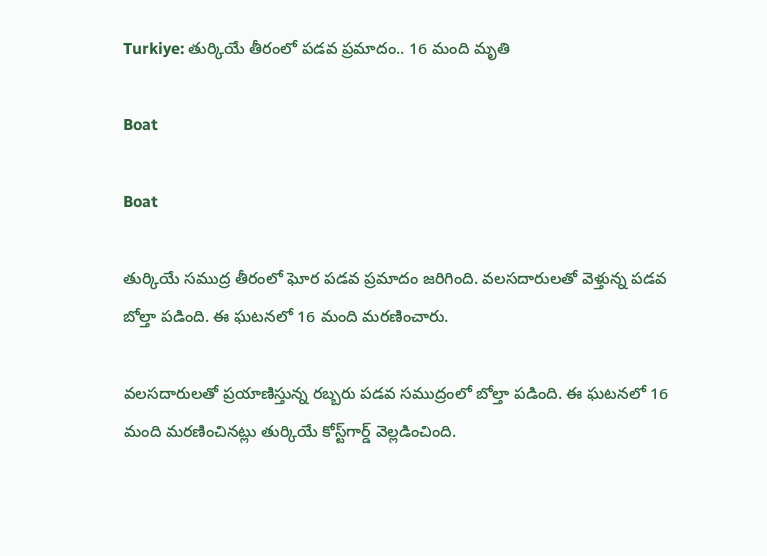Turkiye: తుర్కియే తీరంలో పడవ ప్రమాదం.. 16 మంది మృతి

Boat

Boat

తుర్కియే సముద్ర తీరంలో ఘోర పడవ ప్రమాదం జరిగింది. వలసదారులతో వెళ్తున్న పడవ బోల్తా పడింది. ఈ ఘటనలో 16 మంది మరణించారు.

వలసదారులతో ప్రయాణిస్తున్న రబ్బరు పడవ సముద్రంలో బోల్తా పడింది. ఈ ఘటనలో 16 మంది మరణించినట్లు తుర్కియే కోస్ట్‌గార్డ్‌ వెల్లడించింది.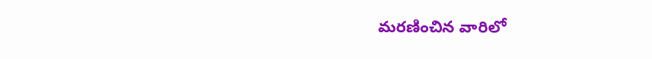మరణించిన వారిలో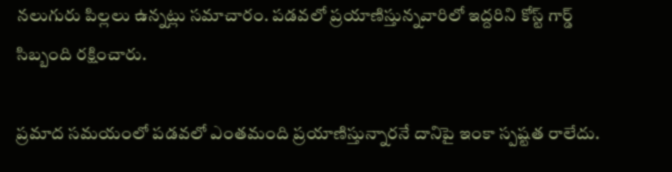నలుగురు పిల్లలు ఉన్నట్లు సమాచారం. పడవలో ప్రయాణిస్తున్నవారిలో ఇద్దరిని కోస్ట్‌ గార్డ్‌ సిబ్బంది రక్షించారు.

ప్రమాద సమయంలో పడవలో ఎంతమంది ప్రయాణిస్తున్నారనే దానిపై ఇంకా స్పష్టత రాలేదు.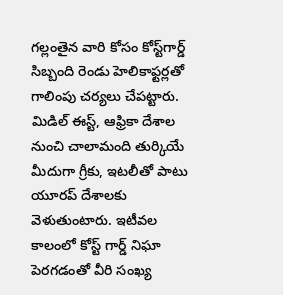గల్లంతైన వారి కోసం కోస్ట్‌గార్డ్ సిబ్బంది రెండు హెలికాఫ్టర్లతో గాలింపు చర్యలు చేపట్టారు. మిడిల్‌ ఈస్ట్‌, ఆఫ్రికా దేశాల నుంచి చాలామంది తుర్కియే మీదుగా గ్రీకు, ఇటలీతో పాటు యూరప్‌ దేశాలకు వెళుతుంటారు. ఇటీవల కాలంలో కోస్ట్‌ గార్డ్‌ నిఘా పెరగడంతో వీరి సంఖ్య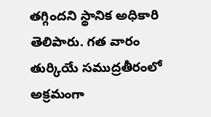తగ్గిందని స్థానిక అధికారి తెలిపారు. గత వారం తుర్కియే సముద్రతీరంలో అక్రమంగా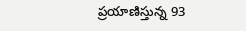ప్రయాణిస్తున్న 93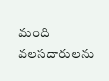మంది వలసదారులను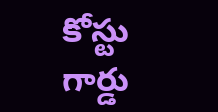కోస్టు గార్డు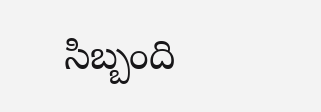సిబ్బంది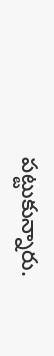పట్టుకున్నారు.